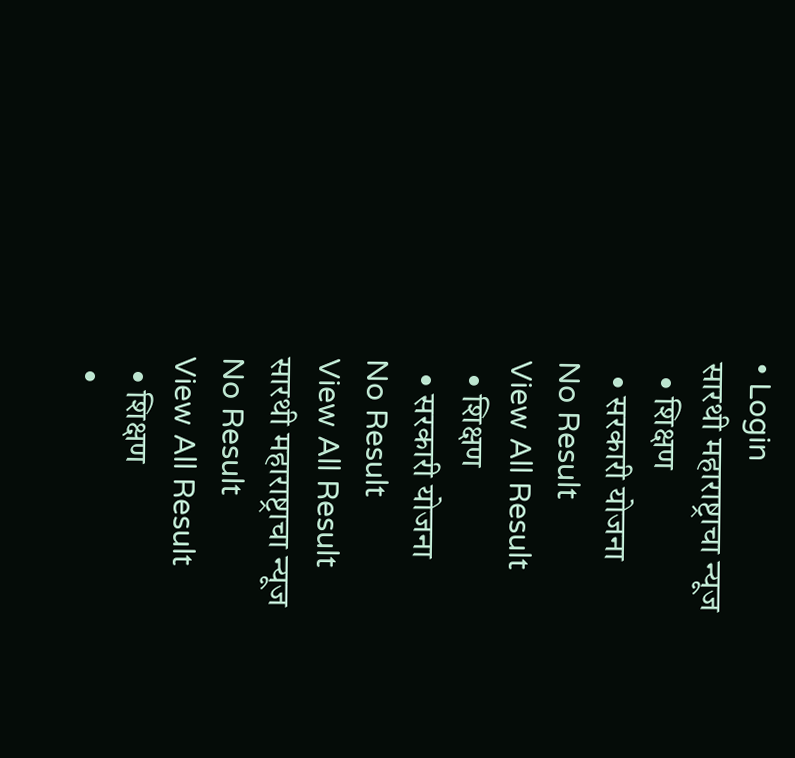• Login
सारथी महाराष्ट्राचा न्यूज
  • शिक्षण
  • सरकारी योजना
No Result
View All Result
  • शिक्षण
  • सरकारी योजना
No Result
View All Result
सारथी महाराष्ट्राचा न्यूज
No Result
View All Result
  • शिक्षण
  •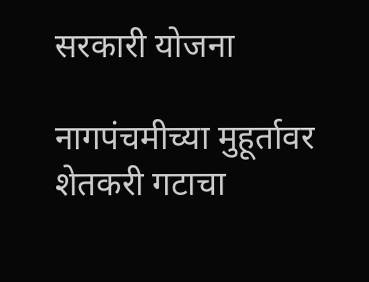सरकारी योजना

नागपंचमीच्या मुहूर्तावर शेतकरी गटाचा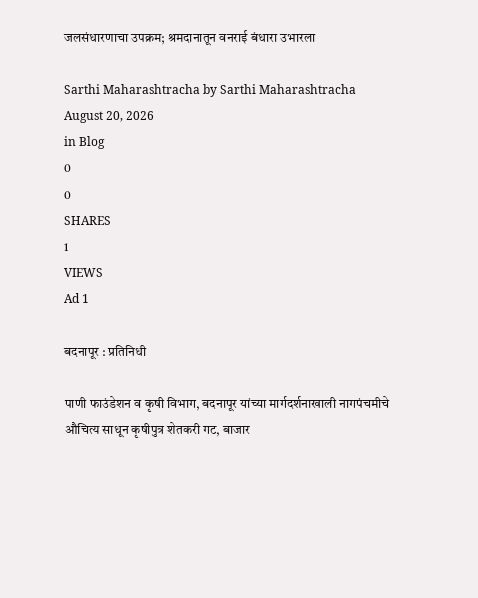जलसंधारणाचा उपक्रम; श्रमदानातून वनराई बंधारा उभारला

Sarthi Maharashtracha by Sarthi Maharashtracha
August 20, 2026
in Blog
0
0
SHARES
1
VIEWS
Ad 1

बदनापूर : प्रतिनिधी

पाणी फाउंडेशन व कृषी विभाग, बदनापूर यांच्या मार्गदर्शनाखाली नागपंचमीचे औचित्य साधून कृषीपुत्र शेतकरी गट, बाजार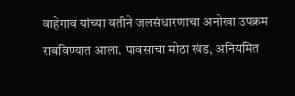वाहेगाव यांच्या वतीने जलसंधारणाचा अनोखा उपक्रम राबविण्यात आला. पावसाचा मोठा खंड, अनियमित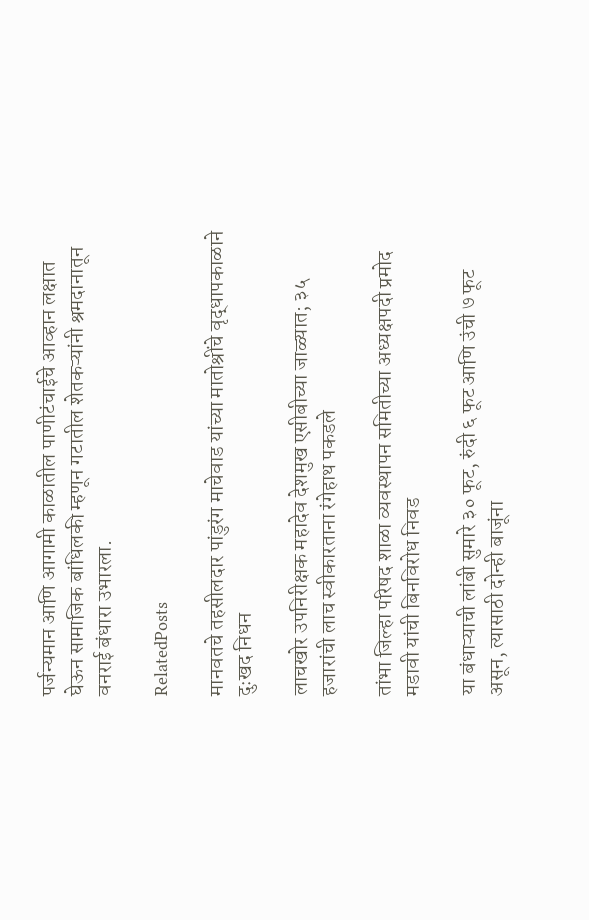पर्जन्यमान आणि आगामी काळातील पाणीटंचाईचे आव्हान लक्षात घेऊन सामाजिक बांधिलकी म्हणून गटातील शेतकऱ्यांनी श्रमदानातून वनराई बंधारा उभारला.

RelatedPosts

मानवतचे तहसीलदार पांडुरंग माचेवाड यांच्या मातोश्रींचे वृद्धापकाळाने दुःखद निधन

लाचखोर उपनिरीक्षक महादेव देशमुख एसीबीच्या जाळ्यात; ३५ हजारांची लाच स्वीकारताना रंगेहाथ पकडले

तांभा जिल्हा परिषद शाळा व्यवस्थापन समितीच्या अध्यक्षपदी प्रमोद मडावी यांची बिनविरोध निवड

या बंधाऱ्याची लांबी सुमारे ३० फूट, रुंदी ६ फूट आणि उंची ७ फूट असून, त्यासाठी दोन्ही बाजूंना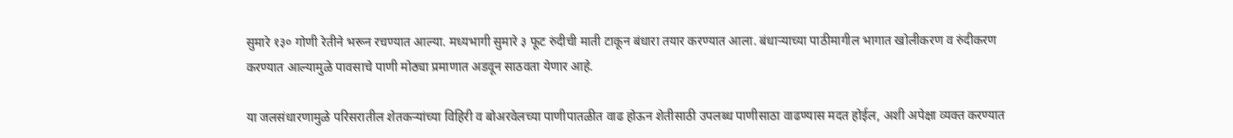सुमारे १३० गोणी रेतीने भरून रचण्यात आल्या. मध्यभागी सुमारे ३ फूट रुंदीची माती टाकून बंधारा तयार करण्यात आला. बंधाऱ्याच्या पाठीमागील भागात खोलीकरण व रुंदीकरण करण्यात आल्यामुळे पावसाचे पाणी मोठ्या प्रमाणात अडवून साठवता येणार आहे.

या जलसंधारणामुळे परिसरातील शेतकऱ्यांच्या विहिरी व बोअरवेलच्या पाणीपातळीत वाढ होऊन शेतीसाठी उपलब्ध पाणीसाठा वाढण्यास मदत होईल, अशी अपेक्षा व्यक्त करण्यात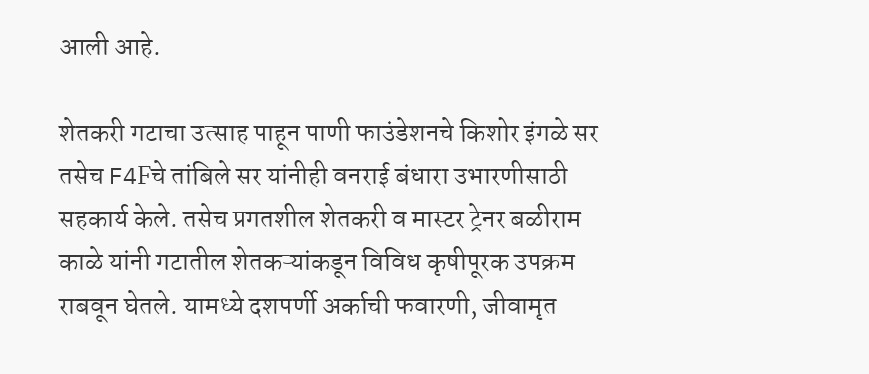आली आहे.

शेतकरी गटाचा उत्साह पाहून पाणी फाउंडेशनचे किशोर इंगळे सर तसेच F4Fचे तांबिले सर यांनीही वनराई बंधारा उभारणीसाठी सहकार्य केले. तसेच प्रगतशील शेतकरी व मास्टर ट्रेनर बळीराम काळे यांनी गटातील शेतकऱ्यांकडून विविध कृषीपूरक उपक्रम राबवून घेतले. यामध्ये दशपर्णी अर्काची फवारणी, जीवामृत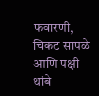फवारणी, चिकट सापळे आणि पक्षी थांबे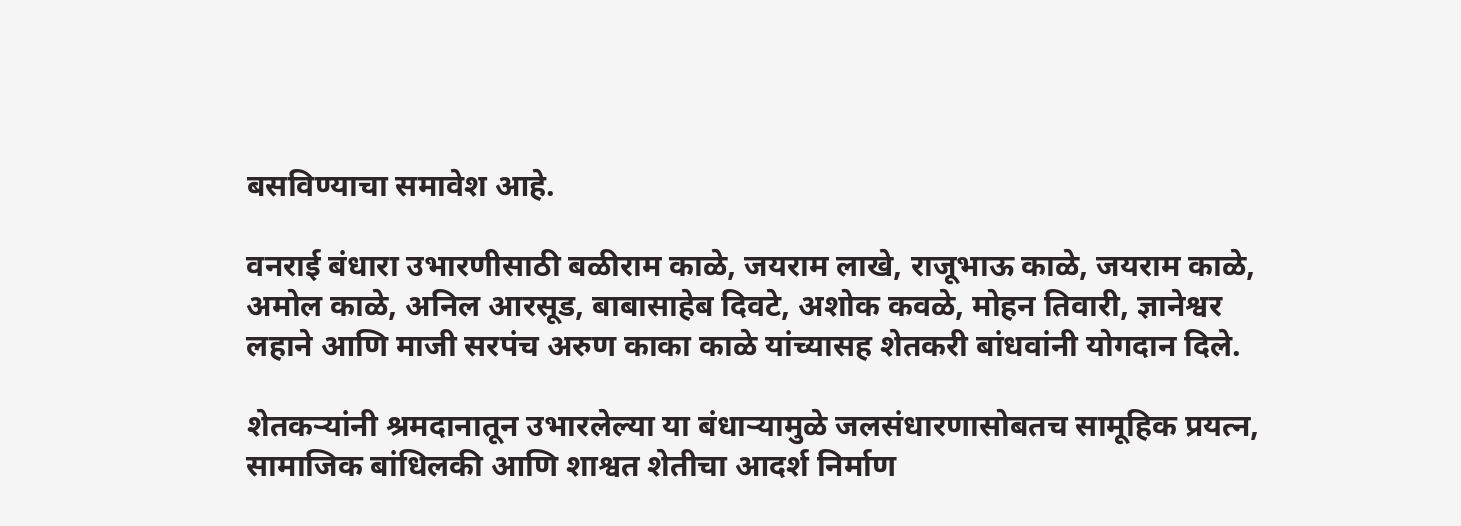बसविण्याचा समावेश आहे.

वनराई बंधारा उभारणीसाठी बळीराम काळे, जयराम लाखे, राजूभाऊ काळे, जयराम काळे, अमोल काळे, अनिल आरसूड, बाबासाहेब दिवटे, अशोक कवळे, मोहन तिवारी, ज्ञानेश्वर लहाने आणि माजी सरपंच अरुण काका काळे यांच्यासह शेतकरी बांधवांनी योगदान दिले.

शेतकऱ्यांनी श्रमदानातून उभारलेल्या या बंधाऱ्यामुळे जलसंधारणासोबतच सामूहिक प्रयत्न, सामाजिक बांधिलकी आणि शाश्वत शेतीचा आदर्श निर्माण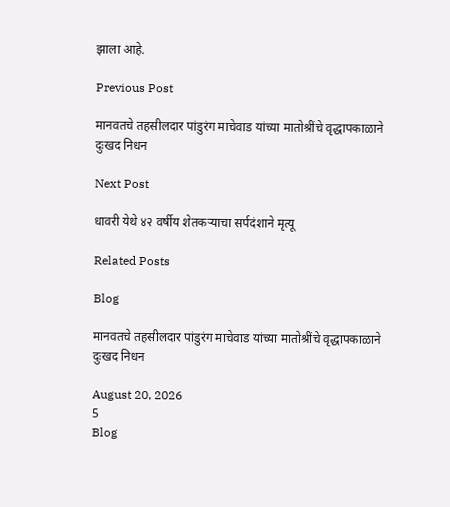झाला आहे.

Previous Post

मानवतचे तहसीलदार पांडुरंग माचेवाड यांच्या मातोश्रींचे वृद्धापकाळाने दुःखद निधन

Next Post

धावरी येथे ४२ वर्षीय शेतकऱ्याचा सर्पदंशाने मृत्यू

Related Posts

Blog

मानवतचे तहसीलदार पांडुरंग माचेवाड यांच्या मातोश्रींचे वृद्धापकाळाने दुःखद निधन

August 20, 2026
5
Blog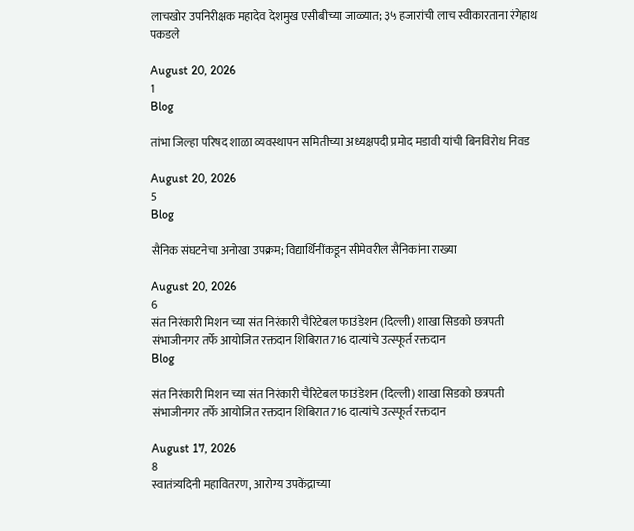लाचखोर उपनिरीक्षक महादेव देशमुख एसीबीच्या जाळ्यात; ३५ हजारांची लाच स्वीकारताना रंगेहाथ पकडले

August 20, 2026
1
Blog

तांभा जिल्हा परिषद शाळा व्यवस्थापन समितीच्या अध्यक्षपदी प्रमोद मडावी यांची बिनविरोध निवड

August 20, 2026
5
Blog

सैनिक संघटनेचा अनोखा उपक्रम; विद्यार्थिनींकडून सीमेवरील सैनिकांना राख्या

August 20, 2026
6
संत निरंकारी मिशन च्या संत निरंकारी चैरिटेबल फाउंडेशन (दिल्ली) शाखा सिडको छत्रपती संभाजीनगर तर्फे आयोजित रक्तदान शिबिरात716 दात्यांचे उत्स्फूर्त रक्तदान
Blog

संत निरंकारी मिशन च्या संत निरंकारी चैरिटेबल फाउंडेशन (दिल्ली) शाखा सिडको छत्रपती संभाजीनगर तर्फे आयोजित रक्तदान शिबिरात716 दात्यांचे उत्स्फूर्त रक्तदान

August 17, 2026
8
स्वातंत्र्यदिनी महावितरण, आरोग्य उपकेंद्राच्या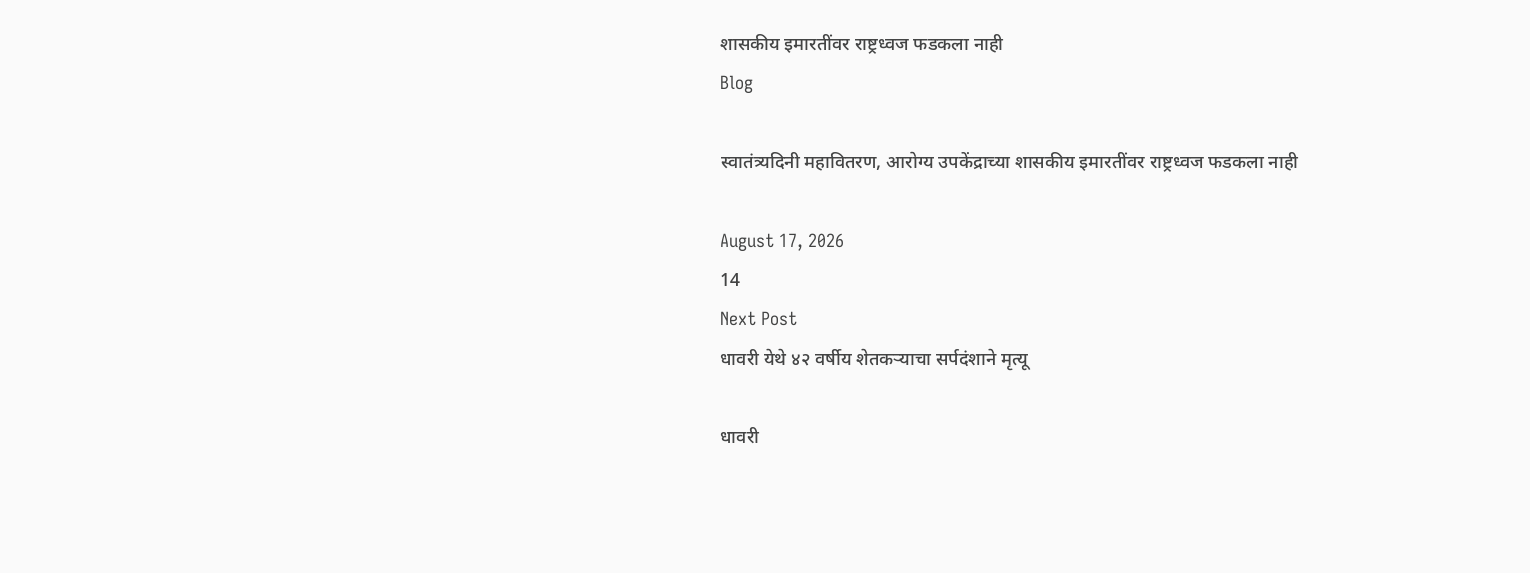शासकीय इमारतींवर राष्ट्रध्वज फडकला नाही
Blog

स्वातंत्र्यदिनी महावितरण, आरोग्य उपकेंद्राच्या शासकीय इमारतींवर राष्ट्रध्वज फडकला नाही

August 17, 2026
14
Next Post
धावरी येथे ४२ वर्षीय शेतकऱ्याचा सर्पदंशाने मृत्यू

धावरी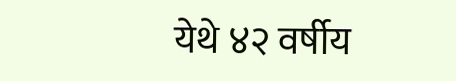येथे ४२ वर्षीय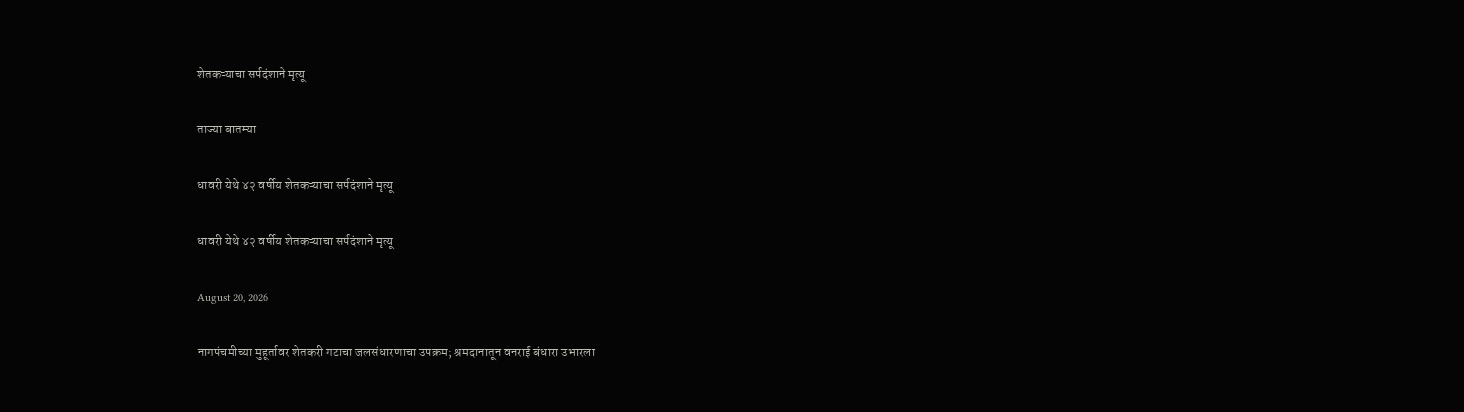शेतकऱ्याचा सर्पदंशाने मृत्यू

ताज्या बातम्या

धावरी येथे ४२ वर्षीय शेतकऱ्याचा सर्पदंशाने मृत्यू

धावरी येथे ४२ वर्षीय शेतकऱ्याचा सर्पदंशाने मृत्यू

August 20, 2026

नागपंचमीच्या मुहूर्तावर शेतकरी गटाचा जलसंधारणाचा उपक्रम; श्रमदानातून वनराई बंधारा उभारला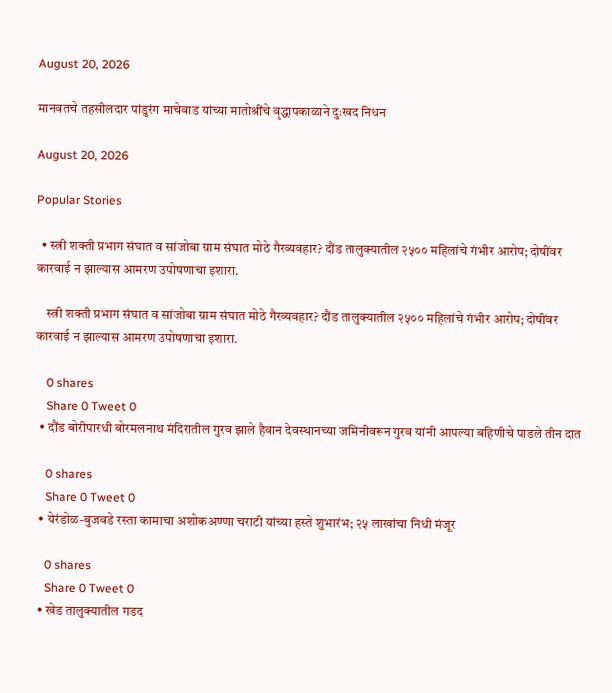August 20, 2026

मानवतचे तहसीलदार पांडुरंग माचेवाड यांच्या मातोश्रींचे वृद्धापकाळाने दुःखद निधन

August 20, 2026

Popular Stories

  • स्त्री शक्ती प्रभाग संघात व सांजोबा ग्राम संघात मोठे गैरव्यवहार? दौंड तालुक्यातील २५०० महिलांचे गंभीर आरोप; दोषींवर कारवाई न झाल्यास आमरण उपोषणाचा इशारा.

    स्त्री शक्ती प्रभाग संघात व सांजोबा ग्राम संघात मोठे गैरव्यवहार? दौंड तालुक्यातील २५०० महिलांचे गंभीर आरोप; दोषींवर कारवाई न झाल्यास आमरण उपोषणाचा इशारा.

    0 shares
    Share 0 Tweet 0
  • दौंड बोरीपारधी बोरमलनाथ मंदिरातील गुरव झाले हैवान देवस्थानच्या जमिनीवरून गुरव यांनी आपल्या बहिणीचे पाडले तीन दात

    0 shares
    Share 0 Tweet 0
  • येरंडोळ-बुजवडे रस्ता कामाचा अशोकअण्णा चराटी यांच्या हस्ते शुभारंभ; २५ लाखांचा निधी मंजूर

    0 shares
    Share 0 Tweet 0
  • खेड तालुक्यातील गडद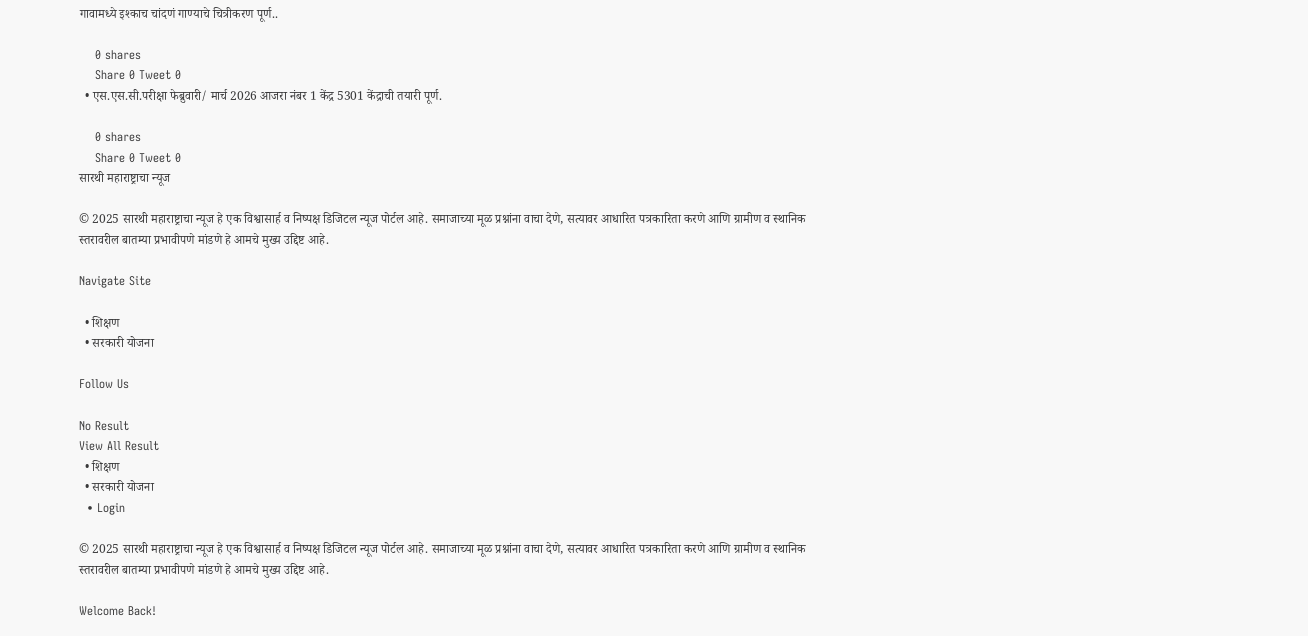गावामध्ये इश्काच चांदणं गाण्याचे चित्रीकरण पूर्ण..

    0 shares
    Share 0 Tweet 0
  • एस.एस.सी.परीक्षा फेब्रुवारी/ मार्च 2026 आजरा नंबर 1 केंद्र 5301 केंद्राची तयारी पूर्ण.

    0 shares
    Share 0 Tweet 0
सारथी महाराष्ट्राचा न्यूज

© 2025 सारथी महाराष्ट्राचा न्यूज हे एक विश्वासार्ह व निष्पक्ष डिजिटल न्यूज पोर्टल आहे. समाजाच्या मूळ प्रश्नांना वाचा देणे, सत्यावर आधारित पत्रकारिता करणे आणि ग्रामीण व स्थानिक स्तरावरील बातम्या प्रभावीपणे मांडणे हे आमचे मुख्य उद्दिष्ट आहे.

Navigate Site

  • शिक्षण
  • सरकारी योजना

Follow Us

No Result
View All Result
  • शिक्षण
  • सरकारी योजना
  • Login

© 2025 सारथी महाराष्ट्राचा न्यूज हे एक विश्वासार्ह व निष्पक्ष डिजिटल न्यूज पोर्टल आहे. समाजाच्या मूळ प्रश्नांना वाचा देणे, सत्यावर आधारित पत्रकारिता करणे आणि ग्रामीण व स्थानिक स्तरावरील बातम्या प्रभावीपणे मांडणे हे आमचे मुख्य उद्दिष्ट आहे.

Welcome Back!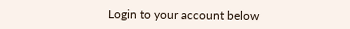Login to your account below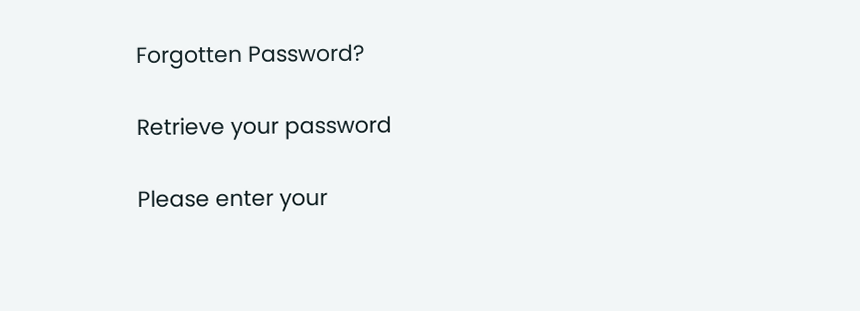Forgotten Password?

Retrieve your password

Please enter your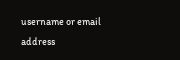username or email address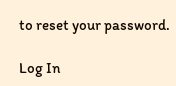to reset your password.

Log In